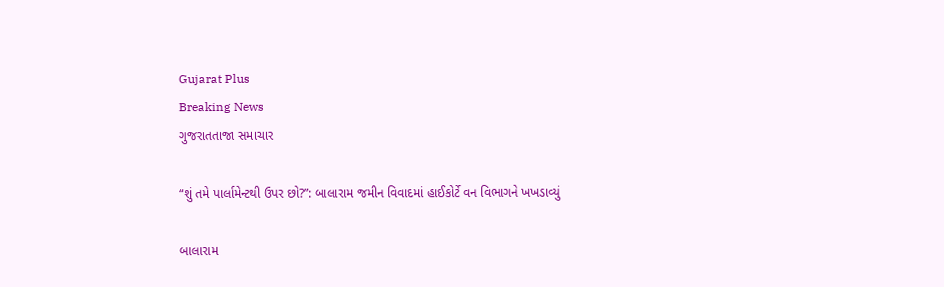Gujarat Plus
Breaking News
ગુજરાતતાજા સમાચાર

“શું તમે પાર્લામેન્ટથી ઉપર છો?”: બાલારામ જમીન વિવાદમાં હાઈકોર્ટે વન વિભાગને ખખડાવ્યું

બાલારામ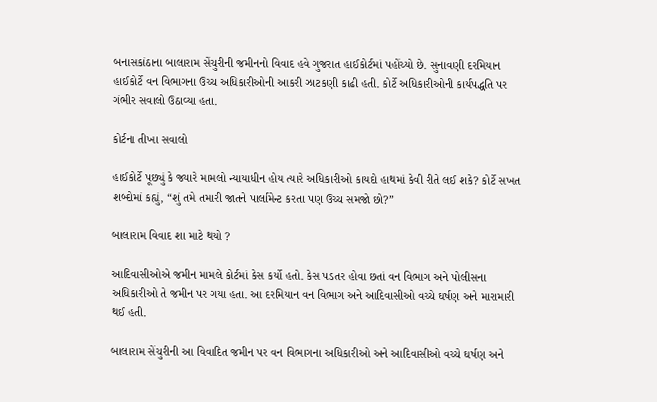બનાસકાંઠાના બાલારામ સેંચુરીની જમીનનો વિવાદ હવે ગુજરાત હાઈકોર્ટમાં પહોંચ્યો છે. સુનાવણી દરમિયાન હાઈકોર્ટે વન વિભાગના ઉચ્ચ અધિકારીઓની આકરી ઝાટકણી કાઢી હતી. કોર્ટે અધિકારીઓની કાર્યપદ્ધતિ પર ગંભીર સવાલો ઉઠાવ્યા હતા.

કોર્ટના તીખા સવાલો

હાઈકોર્ટે પૂછ્યું કે જ્યારે મામલો ન્યાયાધીન હોય ત્યારે અધિકારીઓ કાયદો હાથમાં કેવી રીતે લઈ શકે? કોર્ટે સખત શબ્દોમાં કહ્યું, “શું તમે તમારી જાતને પાર્લામેન્ટ કરતા પણ ઉચ્ચ સમજો છો?”

બાલારામ વિવાદ શા માટે થયો ?

આદિવાસીઓએ જમીન મામલે કોર્ટમાં કેસ કર્યો હતો. કેસ પડતર હોવા છતાં વન વિભાગ અને પોલીસના અધિકારીઓ તે જમીન પર ગયા હતા. આ દરમિયાન વન વિભાગ અને આદિવાસીઓ વચ્ચે ઘર્ષણ અને મારામારી થઈ હતી.

બાલારામ સેંચુરીની આ વિવાદિત જમીન પર વન વિભાગના અધિકારીઓ અને આદિવાસીઓ વચ્ચે ઘર્ષણ અને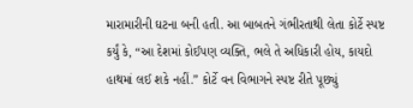મારામારીની ઘટના બની હતી. આ બાબતને ગંભીરતાથી લેતા કોર્ટે સ્પષ્ટ કર્યું કે, “આ દેશમાં કોઈપણ વ્યક્તિ, ભલે તે અધિકારી હોય, કાયદો હાથમાં લઈ શકે નહીં.” કોર્ટે વન વિભાગને સ્પષ્ટ રીતે પૂછ્યું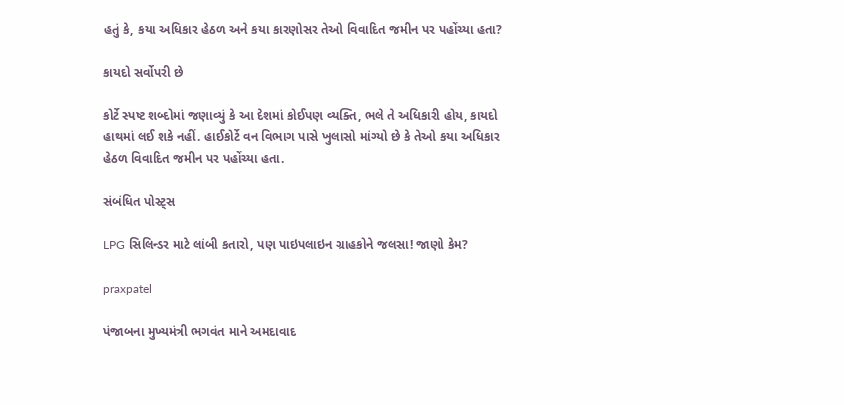હતું કે, કયા અધિકાર હેઠળ અને કયા કારણોસર તેઓ વિવાદિત જમીન પર પહોંચ્યા હતા?

કાયદો સર્વોપરી છે

કોર્ટે સ્પષ્ટ શબ્દોમાં જણાવ્યું કે આ દેશમાં કોઈપણ વ્યક્તિ, ભલે તે અધિકારી હોય, કાયદો હાથમાં લઈ શકે નહીં. હાઈકોર્ટે વન વિભાગ પાસે ખુલાસો માંગ્યો છે કે તેઓ કયા અધિકાર હેઠળ વિવાદિત જમીન પર પહોંચ્યા હતા.

સંબંધિત પોસ્ટ્સ

LPG સિલિન્ડર માટે લાંબી કતારો, પણ પાઇપલાઇન ગ્રાહકોને જલસા! જાણો કેમ?

praxpatel

પંજાબના મુખ્યમંત્રી ભગવંત માને અમદાવાદ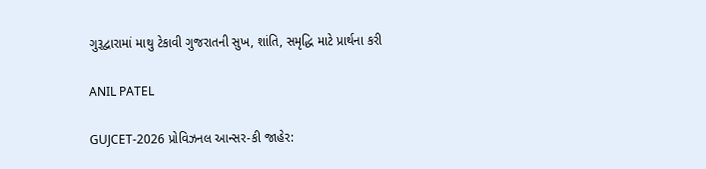ગુરૂદ્વારામાં માથુ ટેકાવી ગુજરાતની સુખ, શાંતિ, સમૃદ્ધિ માટે પ્રાર્થના કરી

ANIL PATEL

GUJCET-2026 પ્રોવિઝનલ આન્સર-કી જાહેર: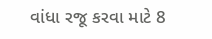વાંધા રજૂ કરવા માટે 8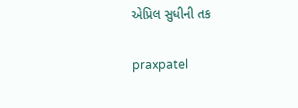એપ્રિલ સુધીની તક

praxpatel